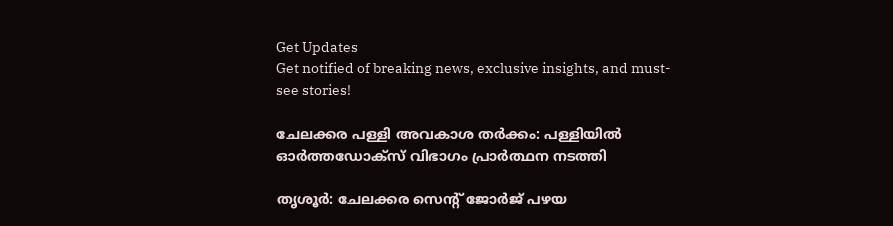Get Updates
Get notified of breaking news, exclusive insights, and must-see stories!

ചേലക്കര പള്ളി അവകാശ തര്‍ക്കം: പള്ളിയില്‍ ഓര്‍ത്തഡോക്‌സ് വിഭാഗം പ്രാര്‍ത്ഥന നടത്തി

തൃശൂര്‍: ചേലക്കര സെന്റ് ജോര്‍ജ് പഴയ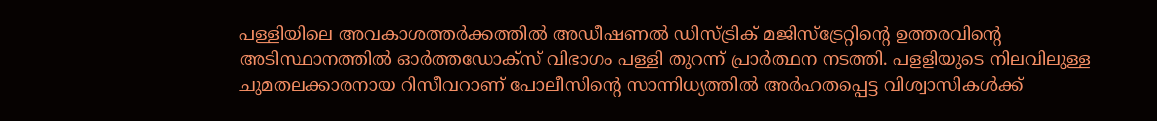പള്ളിയിലെ അവകാശത്തര്‍ക്കത്തില്‍ അഡീഷണല്‍ ഡിസ്ട്രിക് മജിസ്‌ട്രേറ്റിന്റെ ഉത്തരവിന്റെ അടിസ്ഥാനത്തില്‍ ഓര്‍ത്തഡോക്‌സ് വിഭാഗം പള്ളി തുറന്ന് പ്രാര്‍ത്ഥന നടത്തി. പളളിയുടെ നിലവിലുള്ള ചുമതലക്കാരനായ റിസീവറാണ് പോലീസിന്റെ സാന്നിധ്യത്തില്‍ അര്‍ഹതപ്പെട്ട വിശ്വാസികള്‍ക്ക്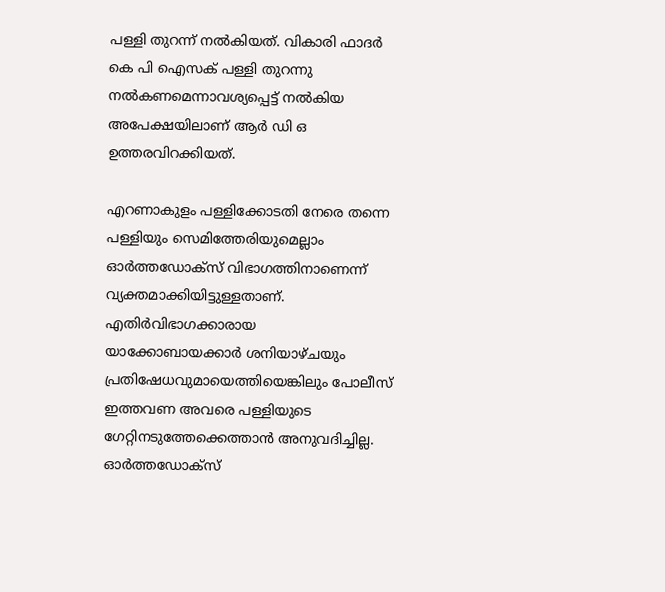പള്ളി തുറന്ന് നല്‍കിയത്. വികാരി ഫാദര്‍ കെ പി ഐസക് പള്ളി തുറന്നു നല്‍കണമെന്നാവശ്യപ്പെട്ട് നല്‍കിയ അപേക്ഷയിലാണ് ആര്‍ ഡി ഒ ഉത്തരവിറക്കിയത്.

എറണാകുളം പള്ളിക്കോടതി നേരെ തന്നെ പള്ളിയും സെമിത്തേരിയുമെല്ലാം ഓര്‍ത്തഡോക്‌സ് വിഭാഗത്തിനാണെന്ന് വ്യക്തമാക്കിയിട്ടുള്ളതാണ്. എതിര്‍വിഭാഗക്കാരായ യാക്കോബായക്കാര്‍ ശനിയാഴ്ചയും പ്രതിഷേധവുമായെത്തിയെങ്കിലും പോലീസ് ഇത്തവണ അവരെ പള്ളിയുടെ ഗേറ്റിനടുത്തേക്കെത്താന്‍ അനുവദിച്ചില്ല. ഓര്‍ത്തഡോക്‌സ്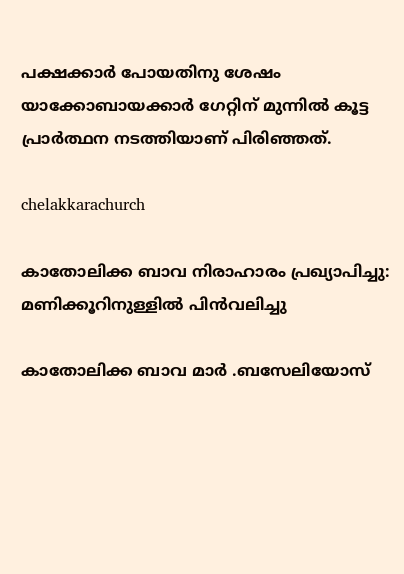പക്ഷക്കാര്‍ പോയതിനു ശേഷം യാക്കോബായക്കാര്‍ ഗേറ്റിന് മുന്നില്‍ കൂട്ട പ്രാര്‍ത്ഥന നടത്തിയാണ് പിരിഞ്ഞത്.

chelakkarachurch

കാതോലിക്ക ബാവ നിരാഹാരം പ്രഖ്യാപിച്ചു: മണിക്കൂറിനുള്ളില്‍ പിന്‍വലിച്ചു

കാതോലിക്ക ബാവ മാര്‍ .ബസേലിയോസ്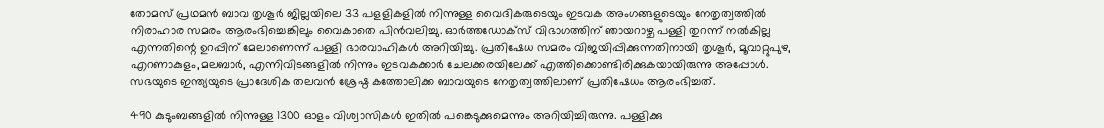തോമസ് പ്രഥമന്‍ ബാവ തൃശൂര്‍ ജില്ലയിലെ 33 പളളികളില്‍ നിന്നുള്ള വൈദികരുടെയും ഇടവക അംഗങ്ങളുടെയും നേതൃത്വത്തില്‍ നിരാഹാര സമരം ആരംഭിച്ചെങ്കിലും വൈകാതെ പിന്‍വലിച്ചു. ഓര്‍ത്തഡോക്‌സ് വിഭാഗത്തിന് ഞായറാഴ്ച പള്ളി തുറന്ന് നല്‍കില്ല എന്നതിന്റെ ഉറപ്പിന് മേലാണെന്ന് പള്ളി ഭാരവാഹികള്‍ അറിയിച്ചു. പ്രതിഷേധ സമരം വിജയിപ്പിക്കുന്നതിനായി തൃശൂര്‍, മൂവാറ്റുപുഴ, എറണാകുളം,മലബാര്‍, എന്നിവിടങ്ങളില്‍ നിന്നും ഇടവകക്കാര്‍ ചേലക്കരയിലേക്ക് എത്തിക്കൊണ്ടിരിക്കുകയായിരുന്നു അപ്പോള്‍. സഭയുടെ ഇന്ത്യയുടെ പ്രാദേശിക തലവന്‍ ശ്രേഷ്ഠ കത്തോലിക്ക ബാവയുടെ നേതൃത്വത്തിലാണ് പ്രതിഷേധം ആരംഭിച്ചത്.

490 കുടുംബങ്ങളില്‍ നിന്നുള്ള 1300 ഓളം വിശ്വാസികള്‍ ഇതില്‍ പങ്കെടുക്കുമെന്നും അറിയിച്ചിരുന്നു. പള്ളിക്കു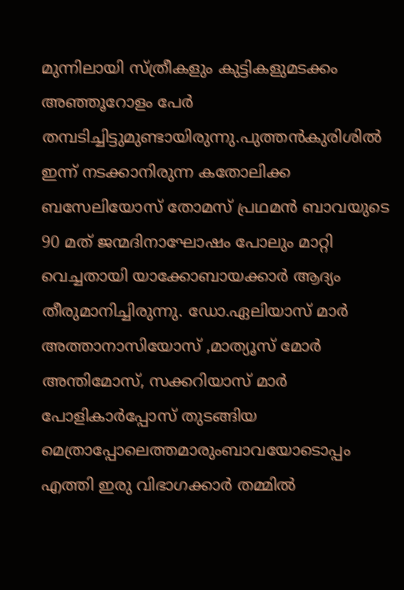മുന്നിലായി സ്ത്രീകളും കുട്ടികളുമടക്കം അഞ്ഞൂറോളം പേര്‍ തമ്പടിച്ചിട്ടുമുണ്ടായിരുന്നു.പുത്തന്‍കുരിശില്‍ ഇന്ന് നടക്കാനിരുന്ന കതോലിക്ക ബസേലിയോസ് തോമസ് പ്രഥമന്‍ ബാവയുടെ 90 മത് ജന്മദിനാഘോഷം പോലും മാറ്റി വെച്ചതായി യാക്കോബായക്കാര്‍ ആദ്യം തീരുമാനിച്ചിരുന്നു. ഡോ.ഏലിയാസ് മാര്‍ അത്താനാസിയോസ് ,മാത്യൂസ് മോര്‍ അന്തിമോസ്, സക്കറിയാസ് മാര്‍ പോളികാര്‍പ്പോസ് തുടങ്ങിയ മെത്രാപ്പോലെത്തമാരുംബാവയോടൊപ്പം എത്തി ഇരു വിഭാഗക്കാര്‍ തമ്മില്‍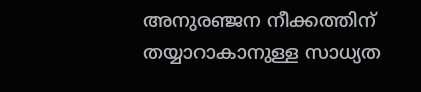അനുരഞ്ജന നീക്കത്തിന് തയ്യാറാകാനുള്ള സാധ്യത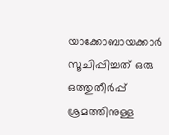യാക്കോബായക്കാര്‍ സൂചിപ്പിച്ചത് ഒരു ഒത്തുതീര്‍പ്പ് ശ്രമത്തിനുള്ള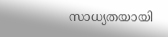സാധ്യതയായി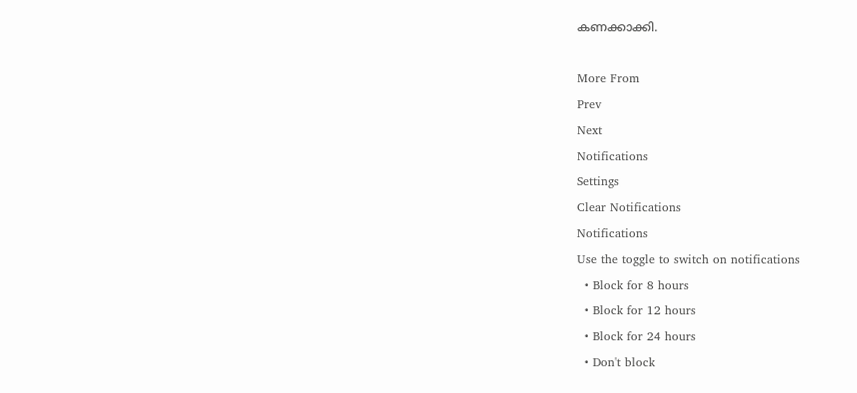കണക്കാക്കി.

More From
Prev
Next
Notifications
Settings
Clear Notifications
Notifications
Use the toggle to switch on notifications
  • Block for 8 hours
  • Block for 12 hours
  • Block for 24 hours
  • Don't block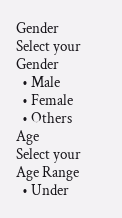Gender
Select your Gender
  • Male
  • Female
  • Others
Age
Select your Age Range
  • Under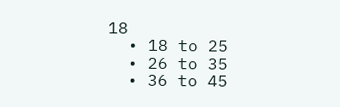18
  • 18 to 25
  • 26 to 35
  • 36 to 45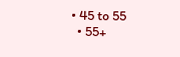• 45 to 55
  • 55+